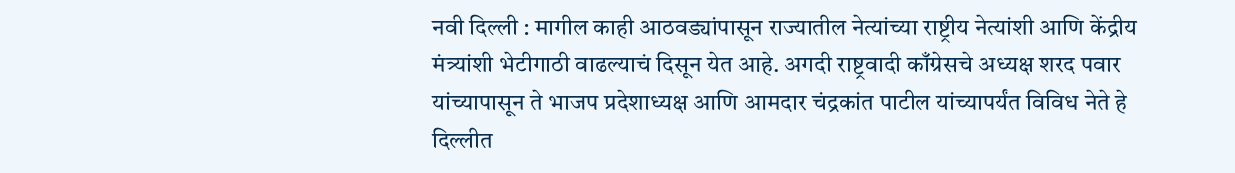नवी दिल्ली : मागील काही आठवड्यांपासून राज्यातील नेत्यांच्या राष्ट्रीय नेत्यांशी आणि केंद्रीय मंत्र्यांशी भेटीगाठी वाढल्याचं दिसून येत आहे. अगदी राष्ट्रवादी काँग्रेसचे अध्यक्ष शरद पवार यांच्यापासून ते भाजप प्रदेशाध्यक्ष आणि आमदार चंद्रकांत पाटील यांच्यापर्यंत विविध नेते हे दिल्लीत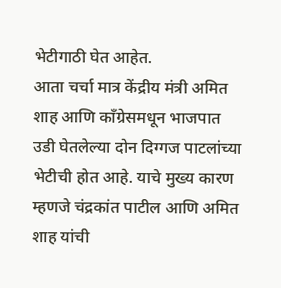भेटीगाठी घेत आहेत.
आता चर्चा मात्र केंद्रीय मंत्री अमित शाह आणि काँग्रेसमधून भाजपात उडी घेतलेल्या दोन दिग्गज पाटलांच्या भेटीची होत आहे. याचे मुख्य कारण म्हणजे चंद्रकांत पाटील आणि अमित शाह यांची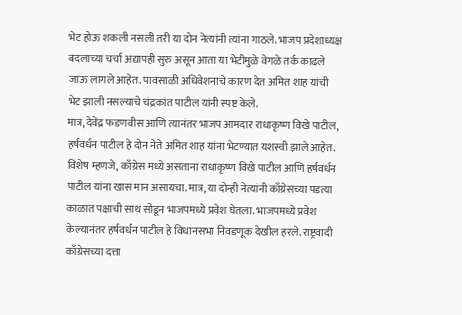भेट होऊ शकली नसली तरी या दोन नेत्यांनी त्यांना गाठले. भाजप प्रदेशाध्यक्ष बदलाच्या चर्चा अद्यापही सुरु असून आता या भेटीमुळे वेगळे तर्क काढले जाऊ लागले आहेत. पावसाळी अधिवेशनाचे कारण देत अमित शाह यांची भेट झाली नसल्याचे चंद्रकांत पाटील यांनी स्पष्ट केले.
मात्र, देवेंद्र फडणवीस आणि त्यानंतर भाजप आमदार राधाकृष्ण विखे पाटील, हर्षवर्धन पाटील हे दोन नेते अमित शाह यांना भेटण्यात यशस्वी झाले आहेत. विशेष म्हणजे, काँग्रेस मध्ये असताना राधाकृष्ण विखे पाटील आणि हर्षवर्धन पाटील यांना खास मान असायचा. मात्र, या दोन्ही नेत्यांनी काँग्रेसच्या पडत्या काळात पक्षाची साथ सोडून भाजपमध्ये प्रवेश घेतला. भाजपमध्ये प्रवेश केल्यानंतर हर्षवर्धन पाटील हे विधानसभा निवडणूक देखील हरले. राष्ट्रवादी काँग्रेसच्या दत्ता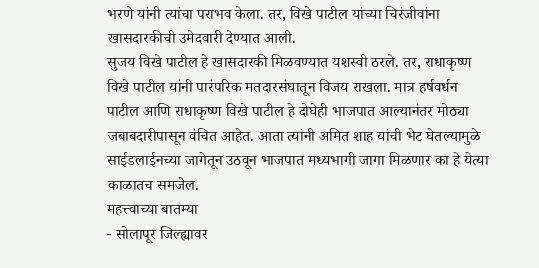भरणे यांनी त्यांचा पराभव केला. तर, विखे पाटील यांच्या चिरंजीवांना खासदारकीची उमेदवारी देण्यात आली.
सुजय विखे पाटील हे खासदारकी मिळवण्यात यशस्वी ठरले. तर, राधाकृष्ण विखे पाटील यांनी पारंपरिक मतदारसंघातून विजय राखला. मात्र हर्षवर्धन पाटील आणि राधाकृष्ण विखे पाटील हे दोघेही भाजपात आल्यानंतर मोठ्या जबाबदारीपासून वंचित आहेत. आता त्यांनी अमित शाह यांची भेट घेतल्यामुळे साईडलाईनच्या जागेतून उठवून भाजपात मध्यभागी जागा मिळणार का हे येत्या काळातच समजेल.
महत्त्वाच्या बातम्या
- सोलापूर जिल्ह्यावर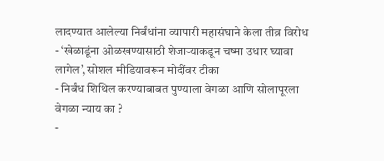लादण्यात आलेल्या निर्बंधांना व्यापारी महासंघाने केला तीव्र विरोध
- ‘खेळाडूंना ओळखण्यासाठी शेजाऱ्याकडून चष्मा उधार घ्यावा लागेल’, सोशल मीडियावरून मोदींवर टीका
- निर्बंध शिथिल करण्याबाबत पुण्याला वेगळा आणि सोलापूरला वेगळा न्याय का ?
-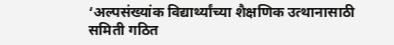‘अल्पसंख्यांक विद्यार्थ्यांच्या शैक्षणिक उत्थानासाठी समिती गठित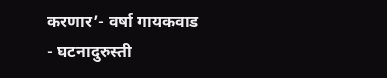करणार’- वर्षा गायकवाड
- घटनादुरुस्ती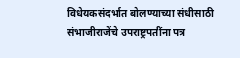विधेयकसंदर्भात बोलण्याच्या संधीसाठी संभाजीराजेंचे उपराष्ट्रपतींना पत्र